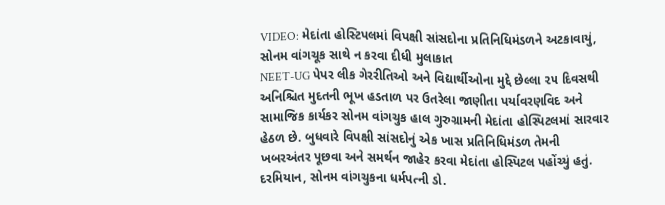VIDEO: મેદાંતા હોસ્ટિપલમાં વિપક્ષી સાંસદોના પ્રતિનિધિમંડળને અટકાવાયું, સોનમ વાંગચૂક સાથે ન કરવા દીધી મુલાકાત
NEET-UG પેપર લીક ગેરરીતિઓ અને વિદ્યાર્થીઓના મુદ્દે છેલ્લા ૨૫ દિવસથી અનિશ્ચિત મુદતની ભૂખ હડતાળ પર ઉતરેલા જાણીતા પર્યાવરણવિદ અને સામાજિક કાર્યકર સોનમ વાંગચુક હાલ ગુરુગ્રામની મેદાંતા હોસ્પિટલમાં સારવાર હેઠળ છે. બુધવારે વિપક્ષી સાંસદોનું એક ખાસ પ્રતિનિધિમંડળ તેમની ખબરઅંતર પૂછવા અને સમર્થન જાહેર કરવા મેદાંતા હોસ્પિટલ પહોંચ્યું હતું. દરમિયાન, સોનમ વાંગચુકના ધર્મપત્ની ડો.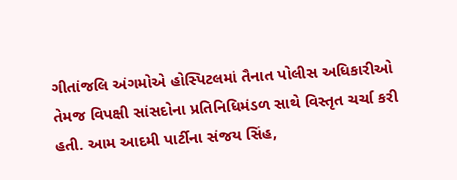ગીતાંજલિ અંગમોએ હોસ્પિટલમાં તૈનાત પોલીસ અધિકારીઓ તેમજ વિપક્ષી સાંસદોના પ્રતિનિધિમંડળ સાથે વિસ્તૃત ચર્ચા કરી હતી. આમ આદમી પાર્ટીના સંજય સિંહ,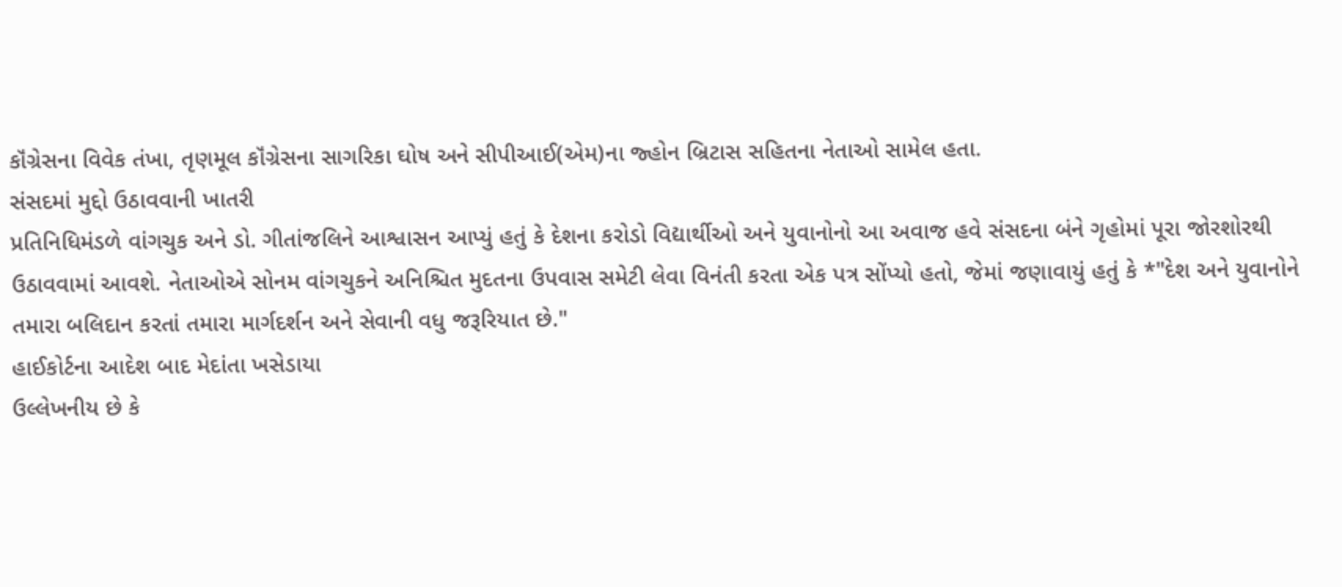કૉંગ્રેસના વિવેક તંખા, તૃણમૂલ કૉંગ્રેસના સાગરિકા ઘોષ અને સીપીઆઈ(એમ)ના જ્હોન બ્રિટાસ સહિતના નેતાઓ સામેલ હતા.
સંસદમાં મુદ્દો ઉઠાવવાની ખાતરી
પ્રતિનિધિમંડળે વાંગચુક અને ડો. ગીતાંજલિને આશ્વાસન આપ્યું હતું કે દેશના કરોડો વિદ્યાર્થીઓ અને યુવાનોનો આ અવાજ હવે સંસદના બંને ગૃહોમાં પૂરા જોરશોરથી ઉઠાવવામાં આવશે. નેતાઓએ સોનમ વાંગચુકને અનિશ્ચિત મુદતના ઉપવાસ સમેટી લેવા વિનંતી કરતા એક પત્ર સોંપ્યો હતો, જેમાં જણાવાયું હતું કે *"દેશ અને યુવાનોને તમારા બલિદાન કરતાં તમારા માર્ગદર્શન અને સેવાની વધુ જરૂરિયાત છે."
હાઈકોર્ટના આદેશ બાદ મેદાંતા ખસેડાયા
ઉલ્લેખનીય છે કે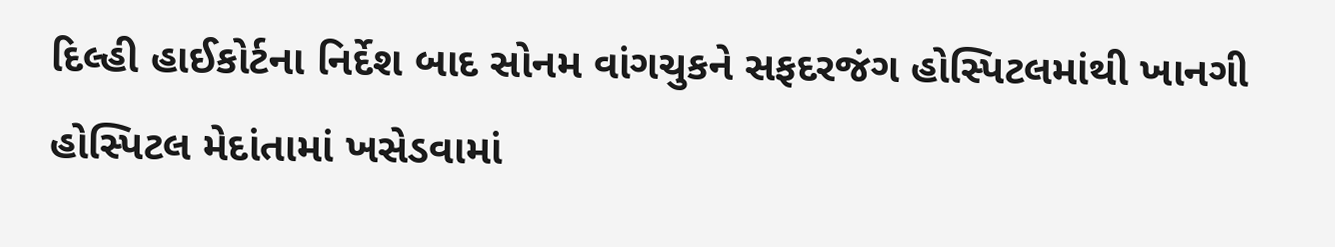દિલ્હી હાઈકોર્ટના નિર્દેશ બાદ સોનમ વાંગચુકને સફદરજંગ હોસ્પિટલમાંથી ખાનગી હોસ્પિટલ મેદાંતામાં ખસેડવામાં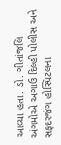આવ્યા હતા. ડો. ગીતાંજલિ અંગમોએ અગાઉ દિલ્હી પોલીસ અને સફદરજંગ હોસ્પિટલના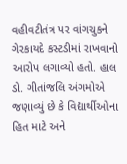વહીવટીતંત્ર પર વાંગચુકને ગેરકાયદે કસ્ટડીમાં રાખવાનો આરોપ લગાવ્યો હતો. હાલ ડો. ગીતાંજલિ અંગમોએ જણાવ્યું છે કે વિદ્યાર્થીઓના હિત માટે અને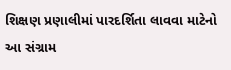શિક્ષણ પ્રણાલીમાં પારદર્શિતા લાવવા માટેનો આ સંગ્રામ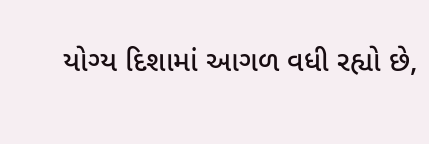યોગ્ય દિશામાં આગળ વધી રહ્યો છે,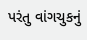પરંતુ વાંગચુકનું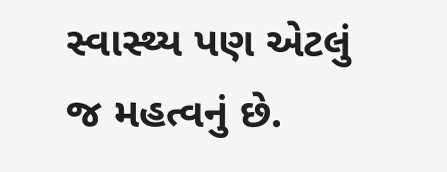સ્વાસ્થ્ય પણ એટલું જ મહત્વનું છે.